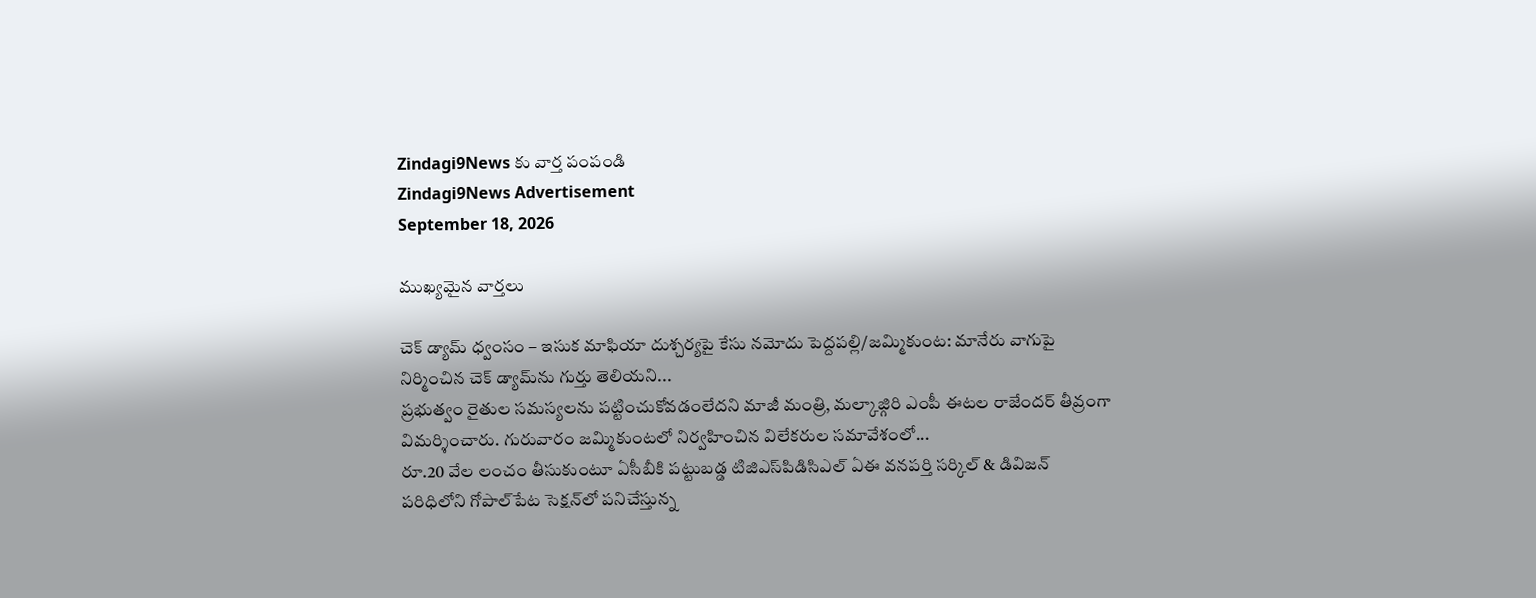Zindagi9News కు వార్త పంపండి
Zindagi9News Advertisement
September 18, 2026

ముఖ్యమైన వార్తలు

చెక్ డ్యామ్ ధ్వంసం – ఇసుక మాఫియా దుశ్చర్యపై కేసు నమోదు పెద్దపల్లి/జమ్మికుంట: మానేరు వాగుపై నిర్మించిన చెక్ డ్యామ్‌ను గుర్తు తెలియని...
ప్రభుత్వం రైతుల సమస్యలను పట్టించుకోవడంలేదని మాజీ మంత్రి, మల్కాజ్గిరి ఎంపీ ఈటల రాజేందర్ తీవ్రంగా విమర్శించారు. గురువారం జమ్మికుంటలో నిర్వహించిన విలేకరుల సమావేశంలో...
రూ.20 వేల లంచం తీసుకుంటూ ఏసీబీకి పట్టుబడ్డ టిజిఎస్‌పిడిసిఎల్ ఏఈ వనపర్తి సర్కిల్‌ & డివిజన్‌ పరిధిలోని గోపాల్‌పేట సెక్షన్‌లో పనిచేస్తున్న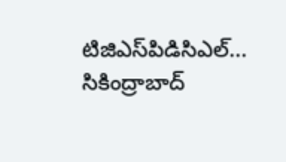టిజిఎస్‌పిడిసిఎల్...
సికింద్రాబాద్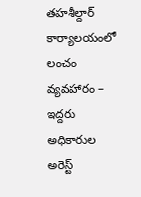తహశీల్దార్ కార్యాలయంలో లంచం వ్యవహారం – ఇద్దరు అధికారుల అరెస్ట్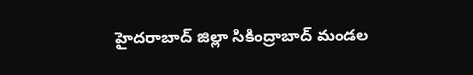హైదరాబాద్‌ జిల్లా సికింద్రాబాద్ మండల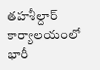తహశీల్దార్ కార్యాలయంలో భారీ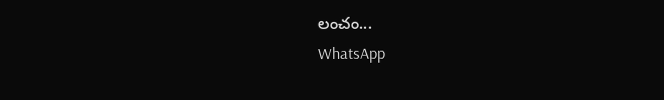లంచం...
WhatsApp